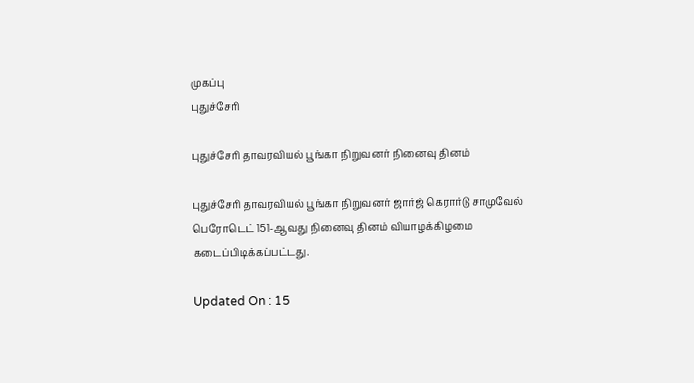முகப்பு
புதுச்சேரி

புதுச்சேரி தாவரவியல் பூங்கா நிறுவனர் நினைவு தினம்

புதுச்சேரி தாவரவியல் பூங்கா நிறுவனர் ஜார்ஜ் கெரார்டு சாமுவேல் பெரோடெட் 151-ஆவது நினைவு தினம் வியாழக்கிழமை கடைப்பிடிக்கப்பட்டது.

Updated On : 15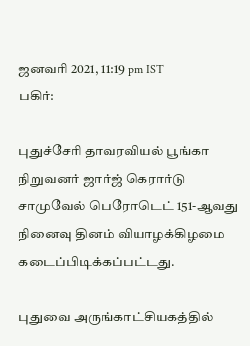ஜனவரி 2021, 11:19 pm IST
பகிர்:

புதுச்சேரி தாவரவியல் பூங்கா நிறுவனர் ஜார்ஜ் கெரார்டு சாமுவேல் பெரோடெட் 151-ஆவது நினைவு தினம் வியாழக்கிழமை கடைப்பிடிக்கப்பட்டது.

புதுவை அருங்காட்சியகத்தில்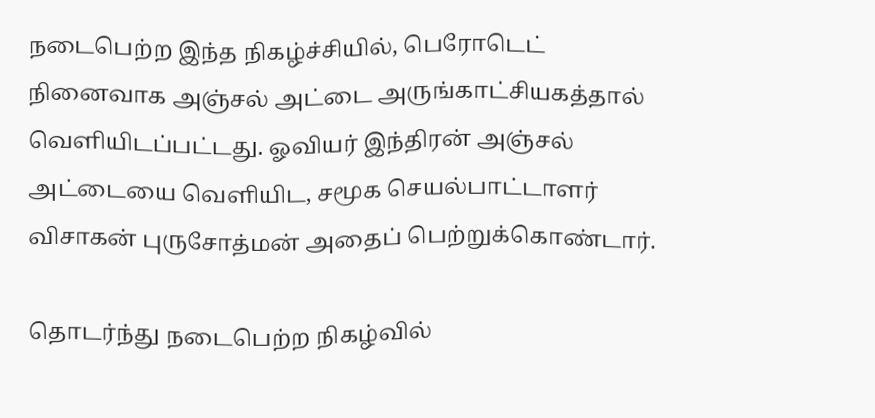நடைபெற்ற இந்த நிகழ்ச்சியில், பெரோடெட் நினைவாக அஞ்சல் அட்டை அருங்காட்சியகத்தால் வெளியிடப்பட்டது. ஓவியர் இந்திரன் அஞ்சல் அட்டையை வெளியிட, சமூக செயல்பாட்டாளர் விசாகன் புருசோத்மன் அதைப் பெற்றுக்கொண்டார்.

தொடர்ந்து நடைபெற்ற நிகழ்வில்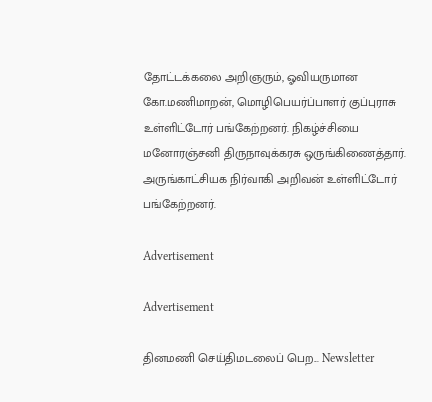தோட்டக்கலை அறிஞரும், ஓவியருமான கோ.மணிமாறன், மொழிபெயர்ப்பாளர் குப்புராசு உள்ளிட்டோர் பங்கேற்றனர். நிகழ்ச்சியை மனோரஞ்சனி திருநாவுக்கரசு ஒருங்கிணைத்தார். அருங்காட்சியக நிர்வாகி அறிவன் உள்ளிட்டோர் பங்கேற்றனர்.

Advertisement

Advertisement

தினமணி செய்திமடலைப் பெற... Newsletter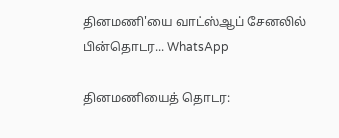தினமணி'யை வாட்ஸ்ஆப் சேனலில் பின்தொடர... WhatsApp

தினமணியைத் தொடர: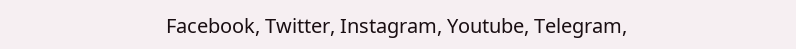Facebook, Twitter, Instagram, Youtube, Telegram,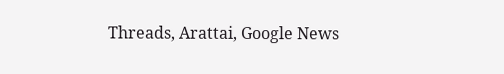Threads, Arattai, Google News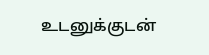உடனுக்குடன்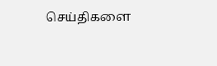செய்திகளை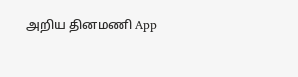அறிய தினமணி App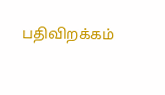பதிவிறக்கம்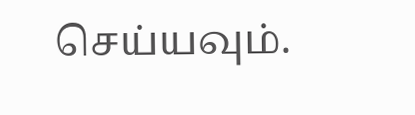செய்யவும்.